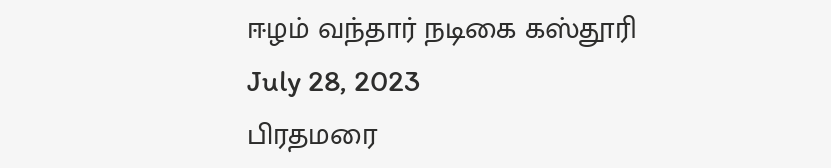ஈழம் வந்தார் நடிகை கஸ்தூரி
July 28, 2023
பிரதமரை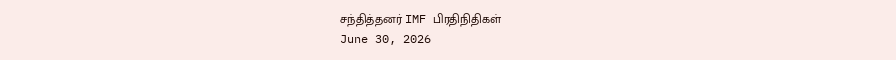சந்தித்தனர் IMF பிரதிநிதிகள்
June 30, 2026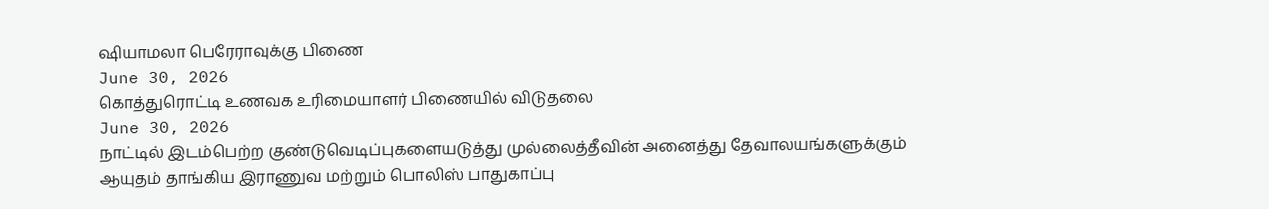ஷியாமலா பெரேராவுக்கு பிணை
June 30, 2026
கொத்துரொட்டி உணவக உரிமையாளர் பிணையில் விடுதலை
June 30, 2026
நாட்டில் இடம்பெற்ற குண்டுவெடிப்புகளையடுத்து முல்லைத்தீவின் அனைத்து தேவாலயங்களுக்கும் ஆயுதம் தாங்கிய இராணுவ மற்றும் பொலிஸ் பாதுகாப்பு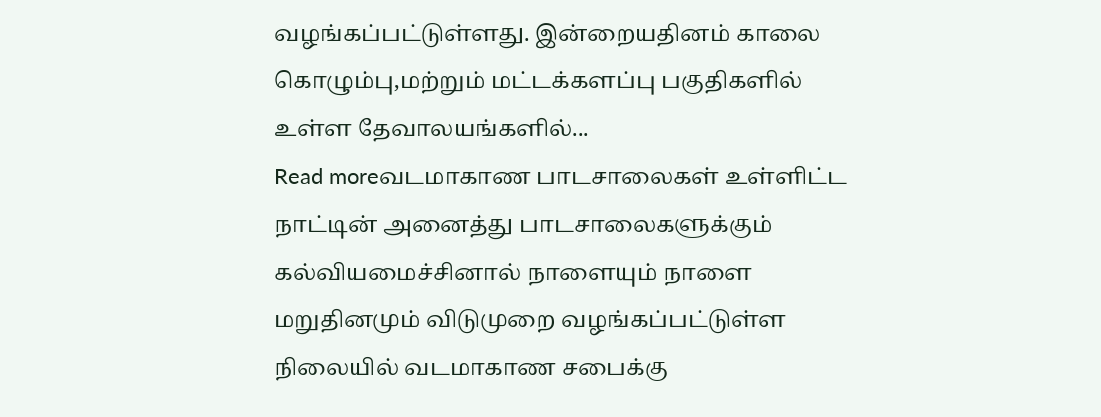வழங்கப்பட்டுள்ளது. இன்றையதினம் காலை கொழும்பு,மற்றும் மட்டக்களப்பு பகுதிகளில் உள்ள தேவாலயங்களில்...
Read moreவடமாகாண பாடசாலைகள் உள்ளிட்ட நாட்டின் அனைத்து பாடசாலைகளுக்கும் கல்வியமைச்சினால் நாளையும் நாளை மறுதினமும் விடுமுறை வழங்கப்பட்டுள்ள நிலையில் வடமாகாண சபைக்கு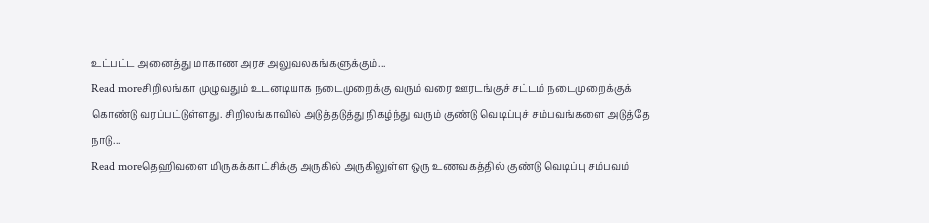உட்பட்ட அனைத்து மாகாண அரச அலுவலகங்களுக்கும்...
Read moreசிறிலங்கா முழுவதும் உடனடியாக நடைமுறைக்கு வரும் வரை ஊரடங்குச் சட்டம் நடைமுறைக்குக் கொண்டு வரப்பட்டுள்ளது. சிறிலங்காவில் அடுத்தடுத்து நிகழ்ந்து வரும் குண்டு வெடிப்புச் சம்பவங்களை அடுத்தே நாடு...
Read moreதெஹிவளை மிருகக்காட்சிக்கு அருகில் அருகிலுள்ள ஒரு உணவகத்தில் குண்டு வெடிப்பு சம்பவம்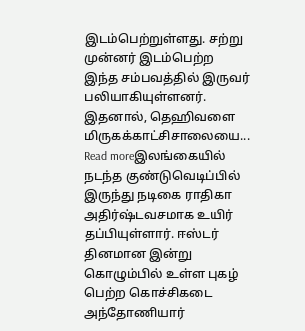இடம்பெற்றுள்ளது. சற்று முன்னர் இடம்பெற்ற இந்த சம்பவத்தில் இருவர் பலியாகியுள்ளனர். இதனால், தெஹிவளை மிருகக்காட்சிசாலையை...
Read moreஇலங்கையில் நடந்த குண்டுவெடிப்பில் இருந்து நடிகை ராதிகா அதிர்ஷ்டவசமாக உயிர் தப்பியுள்ளார். ஈஸ்டர் தினமான இன்று கொழும்பில் உள்ள புகழ் பெற்ற கொச்சிகடை அந்தோணியார்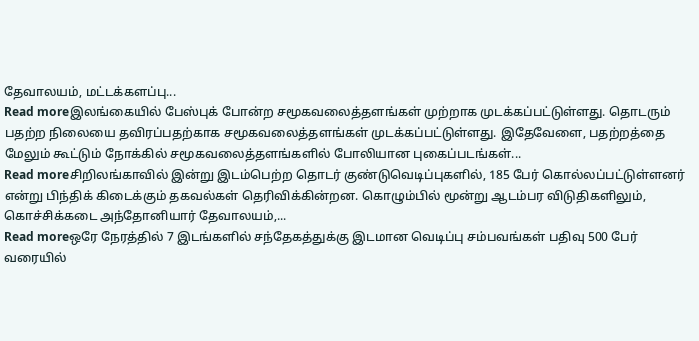தேவாலயம், மட்டக்களப்பு...
Read moreஇலங்கையில் பேஸ்புக் போன்ற சமூகவலைத்தளங்கள் முற்றாக முடக்கப்பட்டுள்ளது. தொடரும் பதற்ற நிலையை தவிரப்பதற்காக சமூகவலைத்தளங்கள் முடக்கப்பட்டுள்ளது. இதேவேளை, பதற்றத்தை மேலும் கூட்டும் நோக்கில் சமூகவலைத்தளங்களில் போலியான புகைப்படங்கள்...
Read moreசிறிலங்காவில் இன்று இடம்பெற்ற தொடர் குண்டுவெடிப்புகளில், 185 பேர் கொல்லப்பட்டுள்ளனர் என்று பிந்திக் கிடைக்கும் தகவல்கள் தெரிவிக்கின்றன. கொழும்பில் மூன்று ஆடம்பர விடுதிகளிலும், கொச்சிக்கடை அந்தோனியார் தேவாலயம்,...
Read moreஒரே நேரத்தில் 7 இடங்களில் சந்தேகத்துக்கு இடமான வெடிப்பு சம்பவங்கள் பதிவு 500 பேர் வரையில்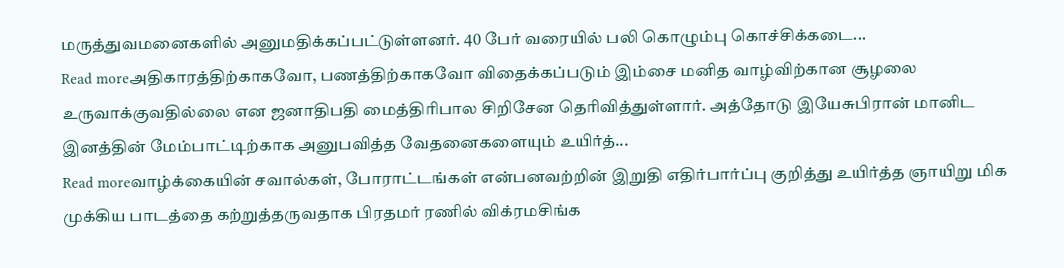மருத்துவமனைகளில் அனுமதிக்கப்பட்டுள்ளனர். 40 பேர் வரையில் பலி கொழும்பு கொச்சிக்கடை...
Read moreஅதிகாரத்திற்காகவோ, பணத்திற்காகவோ விதைக்கப்படும் இம்சை மனித வாழ்விற்கான சூழலை உருவாக்குவதில்லை என ஜனாதிபதி மைத்திரிபால சிறிசேன தெரிவித்துள்ளார். அத்தோடு இயேசுபிரான் மானிட இனத்தின் மேம்பாட்டிற்காக அனுபவித்த வேதனைகளையும் உயிர்த்...
Read moreவாழ்க்கையின் சவால்கள், போராட்டங்கள் என்பனவற்றின் இறுதி எதிர்பார்ப்பு குறித்து உயிர்த்த ஞாயிறு மிக முக்கிய பாடத்தை கற்றுத்தருவதாக பிரதமர் ரணில் விக்ரமசிங்க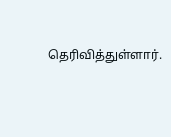தெரிவித்துள்ளார்.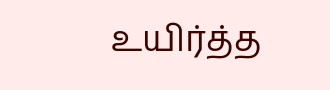உயிர்த்த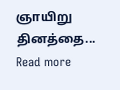ஞாயிறு தினத்தை...
Read more